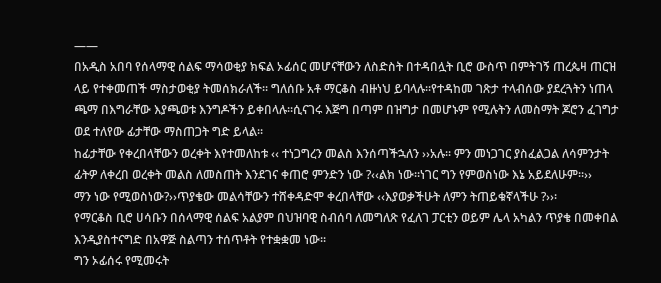——
በአዲስ አበባ የሰላማዊ ሰልፍ ማሳወቂያ ክፍል ኦፊሰር መሆናቸውን ለስድስት በተዳበሏት ቢሮ ውስጥ በምትገኝ ጠረጴዛ ጠርዝ ላይ የተቀመጠች ማስታወቂያ ትመሰክራለች፡፡ ግለሰቡ አቶ ማርቆስ ብዙነህ ይባላሉ፡፡የተዳከመ ገጽታ ተላብሰው ያደረጓትን ነጠላ ጫማ በእግራቸው እያጫወቱ እንግዶችን ይቀበላሉ፡፡ሲናገሩ እጅግ በጣም በዝግታ በመሆኑም የሚሉትን ለመስማት ጆሮን ፈገግታ ወደ ተለየው ፊታቸው ማስጠጋት ግድ ይላል፡፡
ከፊታቸው የቀረበላቸውን ወረቀት እየተመለከቱ ‹‹ ተነጋግረን መልስ እንሰጣችኋለን ››አሉ፡፡ ምን መነጋገር ያስፈልጋል ለሳምንታት ፊትዎ ለቀረበ ወረቀት መልስ ለመስጠት እንደገና ቀጠሮ ምንድን ነው ?‹‹ልክ ነው፡፡ነገር ግን የምወስነው እኔ አይደለሁም፡፡››
ማን ነው የሚወስነው?››ጥያቄው መልሳቸውን ተሸቀዳድሞ ቀረበላቸው ‹‹እያወቃችሁት ለምን ትጠይቁኛላችሁ ?››፡
የማርቆስ ቢሮ ሀሳቡን በሰላማዊ ሰልፍ አልያም በህዝባዊ ስብሰባ ለመግለጽ የፈለገ ፓርቲን ወይም ሌላ አካልን ጥያቄ በመቀበል እንዲያስተናግድ በአዋጅ ስልጣን ተሰጥቶት የተቋቋመ ነው፡፡
ግን ኦፊሰሩ የሚመሩት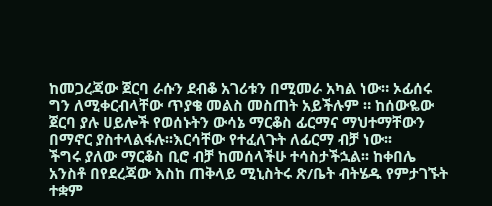ከመጋረጃው ጀርባ ራሱን ደብቆ አገሪቱን በሚመራ አካል ነው። ኦፊሰሩ ግን ለሚቀርብላቸው ጥያቄ መልስ መስጠት አይችሉም ። ከሰውዬው ጀርባ ያሉ ሀይሎች የወሰኑትን ውሳኔ ማርቆስ ፊርማና ማህተማቸውን በማኖር ያስተላልፋሉ፡፡እርሳቸው የተፈለጉት ለፊርማ ብቻ ነው፡፡
ችግሩ ያለው ማርቆስ ቢሮ ብቻ ከመሰላችሁ ተሳስታችኋል፡፡ ከቀበሌ አንስቶ በየደረጃው እስከ ጠቅላይ ሚኒስትሩ ጽ/ቤት ብትሄዱ የምታገኙት ተቋም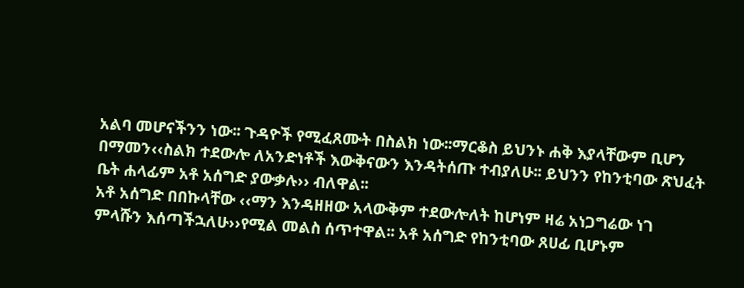አልባ መሆናችንን ነው፡፡ ጉዳዮች የሚፈጸሙት በስልክ ነው፡፡ማርቆስ ይህንኑ ሐቅ እያላቸውም ቢሆን በማመን‹‹ስልክ ተደውሎ ለአንድነቶች እውቅናውን እንዳትሰጡ ተብያለሁ፡፡ ይህንን የከንቲባው ጽህፈት ቤት ሐላፊም አቶ አሰግድ ያውቃሉ›› ብለዋል፡፡
አቶ አሰግድ በበኩላቸው ‹‹ማን እንዳዘዘው አላውቅም ተደውሎለት ከሆነም ዛሬ አነጋግሬው ነገ ምላሹን እሰጣችኋለሁ››የሚል መልስ ሰጥተዋል፡፡ አቶ አሰግድ የከንቲባው ጸሀፊ ቢሆኑም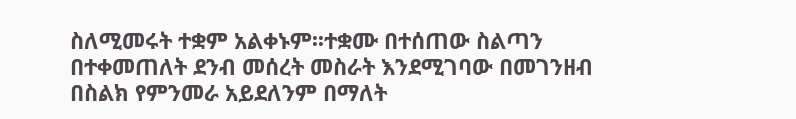ስለሚመሩት ተቋም አልቀኑም፡፡ተቋሙ በተሰጠው ስልጣን በተቀመጠለት ደንብ መሰረት መስራት እንደሚገባው በመገንዘብ በስልክ የምንመራ አይደለንም በማለት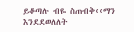ይቆጣሉ ብዬ ስጠብቅ‹‹ማን እንደደወለለት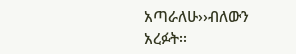አጣራለሁ››ብለውን አረፉት፡፡